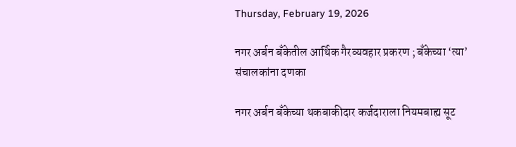Thursday, February 19, 2026

नगर अर्बन बँकेतील आर्थिक गैरव्यवहार प्रकरण ; बँकेच्या ‘त्या’ संचालकांना दणका

नगर अर्बन बँकेच्या थकबाकीदार कर्जदाराला नियमबाह्य सूट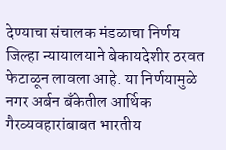देण्याचा संचालक मंडळाचा निर्णय जिल्हा न्यायालयाने बेकायदेशीर ठरवत फेटाळून लावला आहे. या निर्णयामुळे नगर अर्बन बँकेतील आर्थिक गैरव्यवहारांबाबत भारतीय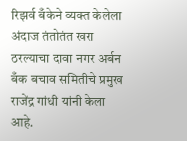रिझर्व बँकेने व्यक्त केलेला अंदाज तंतोतंत खरा ठरल्याचा दावा नगर अर्बन बँक बचाव समितीचे प्रमुख राजेंद्र गांधी यांनी केला आहे.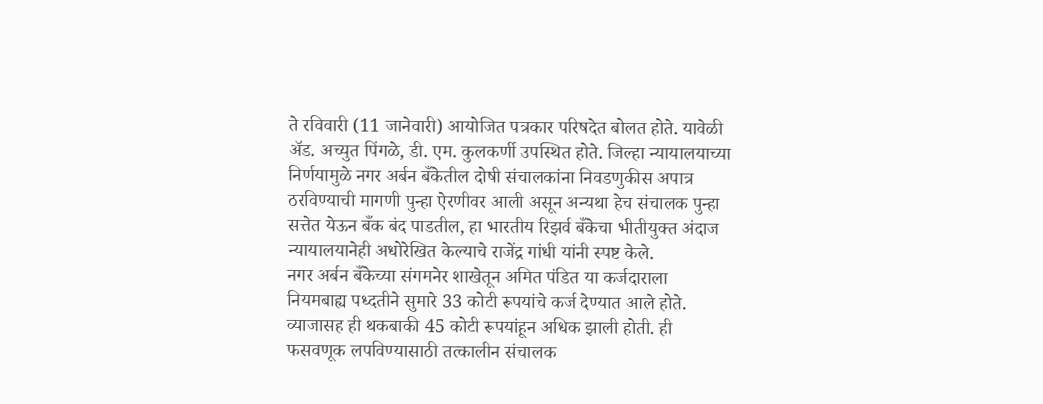ते रविवारी (11 जानेवारी) आयोजित पत्रकार परिषदेत बोलत होते. यावेळी अ‍ॅड. अच्युत पिंगळे, डी. एम. कुलकर्णी उपस्थित होते. जिल्हा न्यायालयाच्या निर्णयामुळे नगर अर्बन बँकेतील दोषी संचालकांना निवडणुकीस अपात्र ठरविण्याची मागणी पुन्हा ऐरणीवर आली असून अन्यथा हेच संचालक पुन्हा सत्तेत येऊन बँक बंद पाडतील, हा भारतीय रिझर्व बँकेचा भीतीयुक्त अंदाज न्यायालयानेही अधोरेखित केल्याचे राजेंद्र गांधी यांनी स्पष्ट केले.
नगर अर्बन बँकेच्या संगमनेर शाखेतून अमित पंडित या कर्जदाराला नियमबाह्य पध्दतीने सुमारे 33 कोटी रूपयांचे कर्ज देण्यात आले होते. व्याजासह ही थकबाकी 45 कोटी रूपयांहून अधिक झाली होती. ही फसवणूक लपविण्यासाठी तत्कालीन संचालक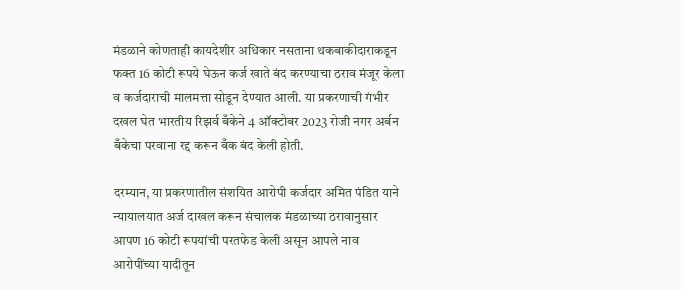मंडळाने कोणताही कायदेशीर अधिकार नसताना थकबाकीदाराकडून फक्त 16 कोटी रूपये घेऊन कर्ज खाते बंद करण्याचा ठराव मंजूर केला व कर्जदाराची मालमत्ता सोडून देण्यात आली. या प्रकरणाची गंभीर दखल घेत भारतीय रिझर्व बँकेने 4 ऑक्टोबर 2023 रोजी नगर अर्बन बँकेचा परवाना रद्द करून बँक बंद केली होती.

दरम्यान, या प्रकरणातील संशयित आरोपी कर्जदार अमित पंडित याने न्यायालयात अर्ज दाखल करून संचालक मंडळाच्या ठरावानुसार आपण 16 कोटी रूपयांची परतफेड केली असून आपले नाव आरोपींच्या यादीतून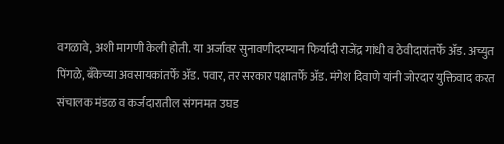वगळावे, अशी मागणी केली होती. या अर्जावर सुनावणीदरम्यान फिर्यादी राजेंद्र गांधी व ठेवीदारांतर्फे अ‍ॅड. अच्युत पिंगळे, बँकेच्या अवसायकांतर्फे अ‍ॅड. पवार, तर सरकार पक्षातर्फे अ‍ॅड. मंगेश दिवाणे यांनी जोरदार युक्तिवाद करत संचालक मंडळ व कर्जदारातील संगनमत उघड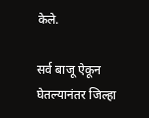केले.

सर्व बाजू ऐकून घेतल्यानंतर जिल्हा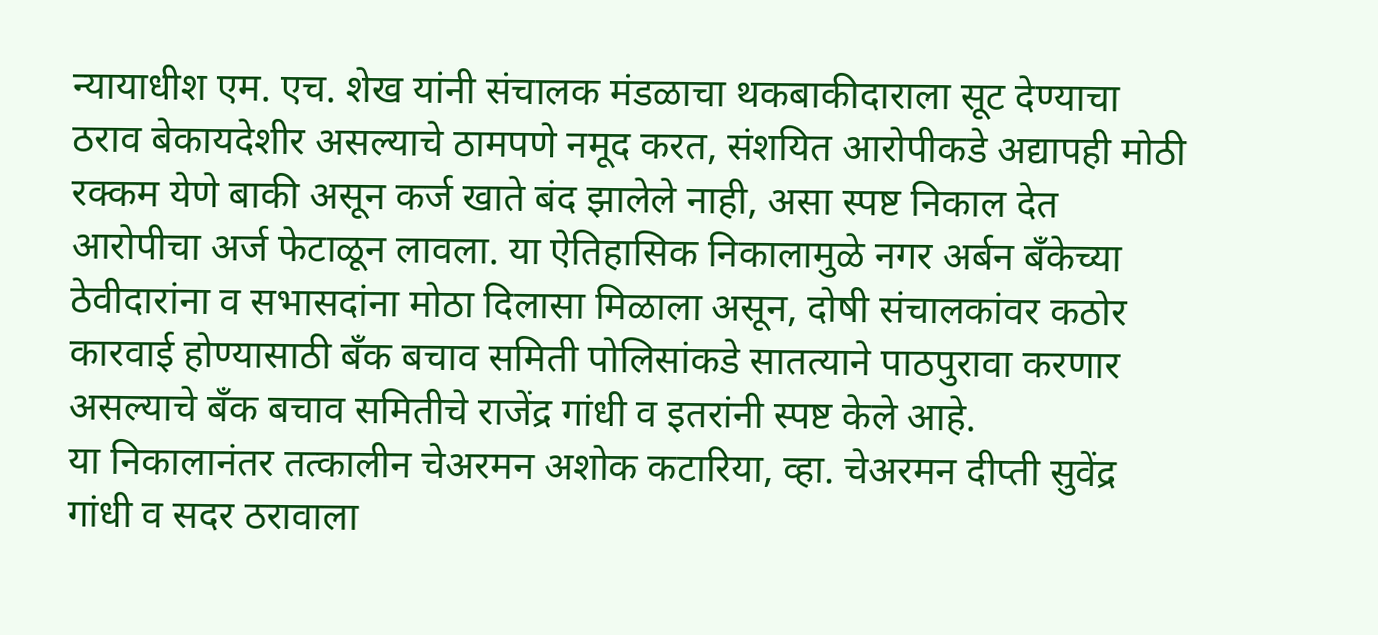न्यायाधीश एम. एच. शेख यांनी संचालक मंडळाचा थकबाकीदाराला सूट देण्याचा ठराव बेकायदेशीर असल्याचे ठामपणे नमूद करत, संशयित आरोपीकडे अद्यापही मोठी रक्कम येणे बाकी असून कर्ज खाते बंद झालेले नाही, असा स्पष्ट निकाल देत आरोपीचा अर्ज फेटाळून लावला. या ऐतिहासिक निकालामुळे नगर अर्बन बँकेच्या ठेवीदारांना व सभासदांना मोठा दिलासा मिळाला असून, दोषी संचालकांवर कठोर कारवाई होण्यासाठी बँक बचाव समिती पोलिसांकडे सातत्याने पाठपुरावा करणार असल्याचे बँक बचाव समितीचे राजेंद्र गांधी व इतरांनी स्पष्ट केले आहे.
या निकालानंतर तत्कालीन चेअरमन अशोक कटारिया, व्हा. चेअरमन दीप्ती सुवेंद्र गांधी व सदर ठरावाला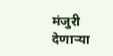मंजुरी देणार्‍या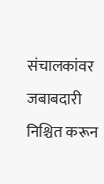संचालकांवर जबाबदारी निश्चित करून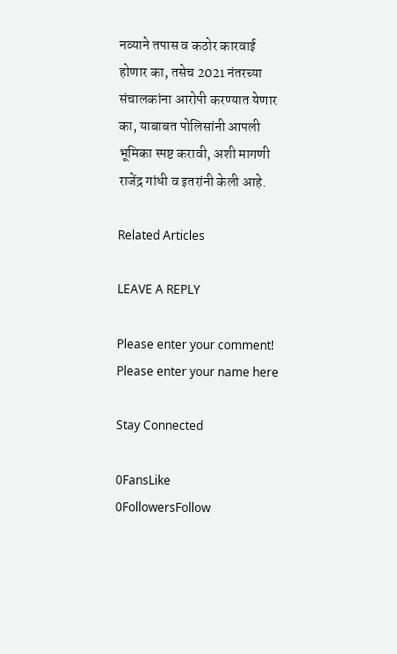नव्याने तपास व कठोर कारवाई होणार का, तसेच 2021 नंतरच्या संचालकांना आरोपी करण्यात येणार का, याबाबत पोलिसांनी आपली भूमिका स्पष्ट करावी, अशी मागणी राजेंद्र गांधी व इतरांनी केली आहे.

Related Articles

LEAVE A REPLY

Please enter your comment!
Please enter your name here

Stay Connected

0FansLike
0FollowersFollow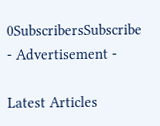0SubscribersSubscribe
- Advertisement -

Latest Articles